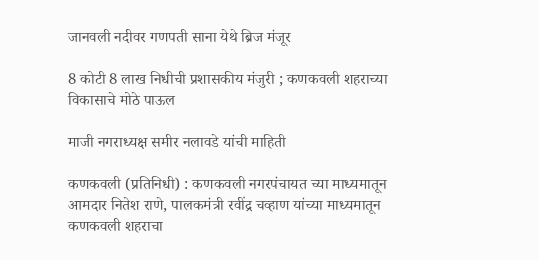जानवली नदीवर गणपती साना येथे ब्रिज मंजूर

8 कोटी 8 लाख निधीची प्रशासकीय मंजुरी ; कणकवली शहराच्या विकासाचे मोठे पाऊल

माजी नगराध्यक्ष समीर नलावडे यांची माहिती

कणकवली (प्रतिनिधी) : कणकवली नगरपंचायत च्या माध्यमातून आमदार नितेश राणे, पालकमंत्री रवींद्र चव्हाण यांच्या माध्यमातून कणकवली शहराचा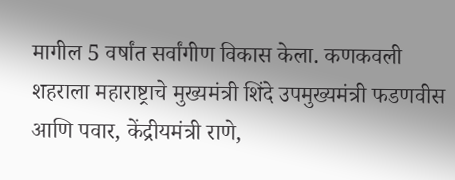मागील 5 वर्षांत सर्वांगीण विकास केला. कणकवली शहराला महाराष्ट्राचे मुख्यमंत्री शिंदे उपमुख्यमंत्री फडणवीस आणि पवार, केंद्रीयमंत्री राणे,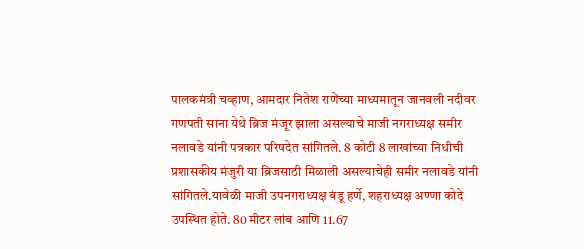पालकमंत्री चव्हाण, आमदार नितेश राणेंच्या माध्यमातून जानवली नदीवर गणपती साना येथे ब्रिज मंजूर झाला असल्याचे माजी नगराध्यक्ष समीर नलावडे यांनी पत्रकार परिषदेत सांगितले. 8 कोटी 8 लाखांच्या निधीची प्रशासकीय मंजुरी या ब्रिजसाठी मिळाली असल्याचेही समीर नलावडे यांनी सांगितले.यावेळी माजी उपनगराध्यक्ष बंडू हर्णे, शहराध्यक्ष अण्णा कोदे उपस्थित होते. 80 मीटर लांब आणि 11.67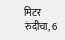मिटर रुंदीचा, 6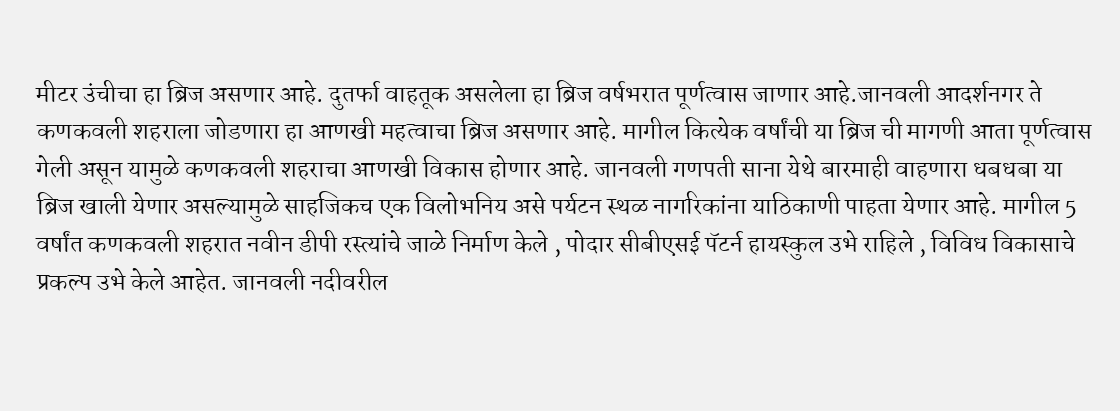मीटर उंचीचा हा ब्रिज असणार आहे. दुतर्फा वाहतूक असलेला हा ब्रिज वर्षभरात पूर्णत्वास जाणार आहे.जानवली आदर्शनगर ते कणकवली शहराला जोडणारा हा आणखी महत्वाचा ब्रिज असणार आहे. मागील कित्येक वर्षांची या ब्रिज ची मागणी आता पूर्णत्वास गेली असून यामुळे कणकवली शहराचा आणखी विकास होणार आहे. जानवली गणपती साना येथे बारमाही वाहणारा धबधबा या ब्रिज खाली येणार असल्यामुळे साहजिकच एक विलोभनिय असे पर्यटन स्थळ नागरिकांना याठिकाणी पाहता येणार आहे. मागील 5 वर्षांत कणकवली शहरात नवीन डीपी रस्त्यांचे जाळे निर्माण केले , पोदार सीबीएसई पॅटर्न हायस्कुल उभे राहिले , विविध विकासाचे प्रकल्प उभे केले आहेत. जानवली नदीवरील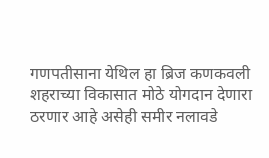गणपतीसाना येथिल हा ब्रिज कणकवली शहराच्या विकासात मोठे योगदान देणारा ठरणार आहे असेही समीर नलावडे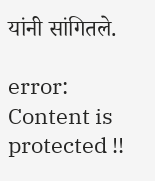यांनी सांगितले.

error: Content is protected !!